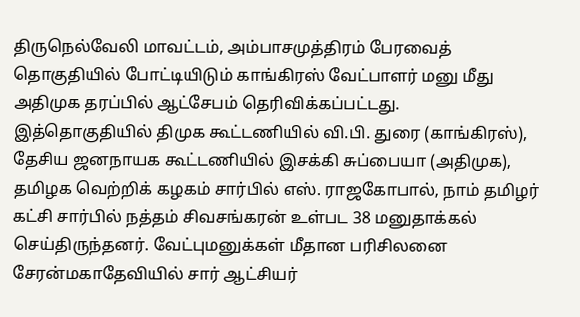திருநெல்வேலி மாவட்டம், அம்பாசமுத்திரம் பேரவைத் தொகுதியில் போட்டியிடும் காங்கிரஸ் வேட்பாளர் மனு மீது அதிமுக தரப்பில் ஆட்சேபம் தெரிவிக்கப்பட்டது.
இத்தொகுதியில் திமுக கூட்டணியில் வி.பி. துரை (காங்கிரஸ்), தேசிய ஜனநாயக கூட்டணியில் இசக்கி சுப்பையா (அதிமுக), தமிழக வெற்றிக் கழகம் சார்பில் எஸ். ராஜகோபால், நாம் தமிழர் கட்சி சார்பில் நத்தம் சிவசங்கரன் உள்பட 38 மனுதாக்கல் செய்திருந்தனர். வேட்புமனுக்கள் மீதான பரிசிலனை சேரன்மகாதேவியில் சார் ஆட்சியர்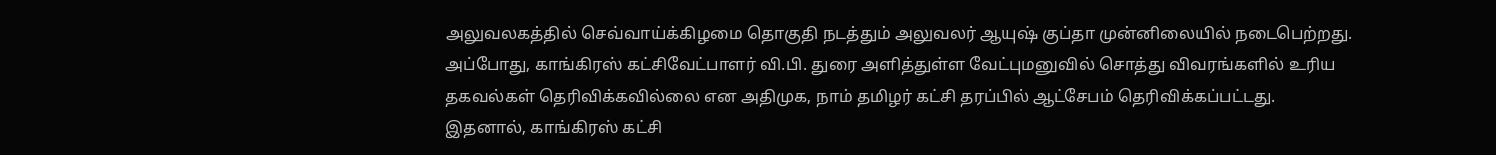அலுவலகத்தில் செவ்வாய்க்கிழமை தொகுதி நடத்தும் அலுவலர் ஆயுஷ் குப்தா முன்னிலையில் நடைபெற்றது. அப்போது, காங்கிரஸ் கட்சிவேட்பாளர் வி.பி. துரை அளித்துள்ள வேட்புமனுவில் சொத்து விவரங்களில் உரிய தகவல்கள் தெரிவிக்கவில்லை என அதிமுக, நாம் தமிழர் கட்சி தரப்பில் ஆட்சேபம் தெரிவிக்கப்பட்டது. இதனால், காங்கிரஸ் கட்சி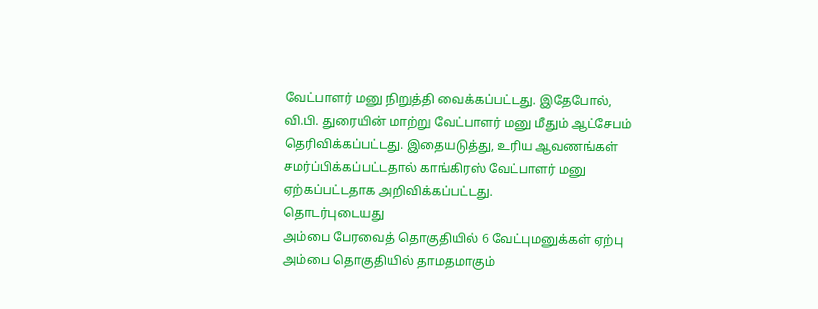வேட்பாளர் மனு நிறுத்தி வைக்கப்பட்டது. இதேபோல், வி.பி. துரையின் மாற்று வேட்பாளர் மனு மீதும் ஆட்சேபம் தெரிவிக்கப்பட்டது. இதையடுத்து, உரிய ஆவணங்கள் சமர்ப்பிக்கப்பட்டதால் காங்கிரஸ் வேட்பாளர் மனு ஏற்கப்பட்டதாக அறிவிக்கப்பட்டது.
தொடர்புடையது
அம்பை பேரவைத் தொகுதியில் 6 வேட்புமனுக்கள் ஏற்பு
அம்பை தொகுதியில் தாமதமாகும்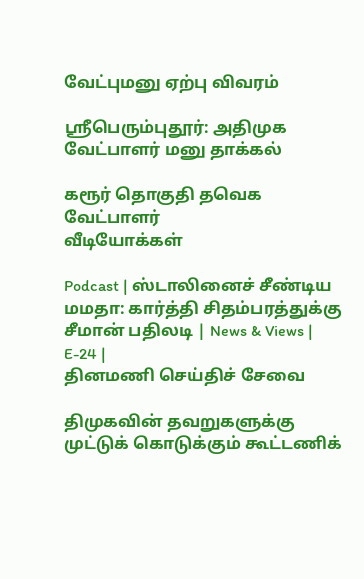வேட்புமனு ஏற்பு விவரம்

ஸ்ரீபெரும்புதூர்: அதிமுக வேட்பாளர் மனு தாக்கல்

கரூர் தொகுதி தவெக வேட்பாளர்
வீடியோக்கள்

Podcast | ஸ்டாலினைச் சீண்டிய மமதா: கார்த்தி சிதம்பரத்துக்கு சீமான் பதிலடி | News & Views | E-24 |
தினமணி செய்திச் சேவை

திமுகவின் தவறுகளுக்கு முட்டுக் கொடுக்கும் கூட்டணிக்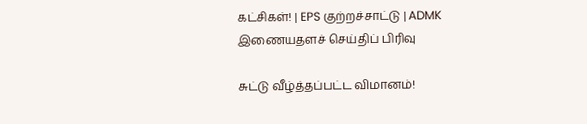கட்சிகள்! | EPS குற்றச்சாட்டு | ADMK
இணையதளச் செய்திப் பிரிவு

சுட்டு வீழ்த்தப்பட்ட விமானம்!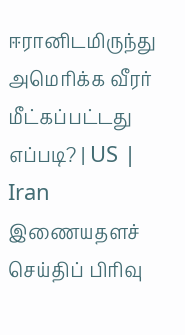ஈரானிடமிருந்து அமெரிக்க வீரர் மீட்கப்பட்டது எப்படி? | US | Iran
இணையதளச் செய்திப் பிரிவு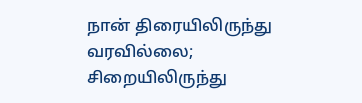நான் திரையிலிருந்து வரவில்லை; சிறையிலிருந்து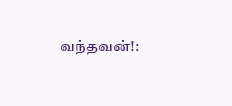வந்தவன்!: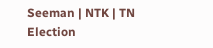Seeman | NTK | TN Election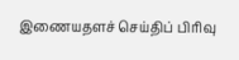இணையதளச் செய்திப் பிரிவு